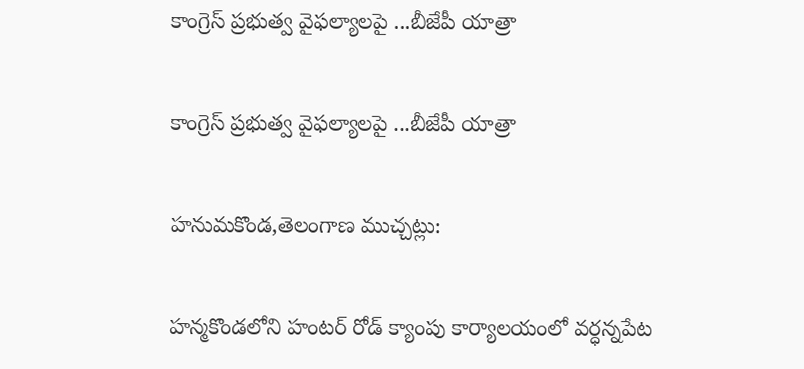కాంగ్రెస్ ప్రభుత్వ వైఫల్యాలపై ...బీజేపీ యాత్రా

కాంగ్రెస్ ప్రభుత్వ వైఫల్యాలపై ...బీజేపీ యాత్రా

హనుమకొండ,తెలంగాణ ముచ్చట్లు:

హన్మకొండలోని హంటర్ రోడ్ క్యాంపు కార్యాలయంలో వర్ధన్నపేట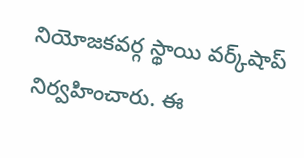నియోజకవర్గ స్థాయి వర్క్‌షాప్ నిర్వహించారు. ఈ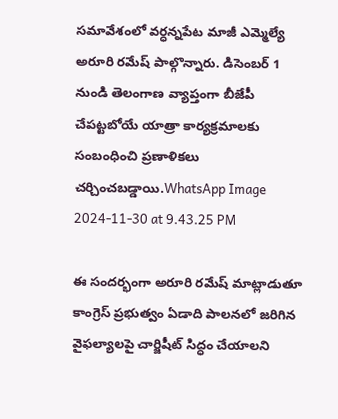సమావేశంలో వర్ధన్నపేట మాజీ ఎమ్మెల్యే అరూరి రమేష్ పాల్గొన్నారు. డిసెంబర్ 1 నుండి తెలంగాణ వ్యాప్తంగా బీజేపీ చేపట్టబోయే యాత్రా కార్యక్రమాలకు సంబంధించి ప్రణాళికలు చర్చించబడ్డాయి.WhatsApp Image 2024-11-30 at 9.43.25 PM

ఈ సందర్భంగా అరూరి రమేష్ మాట్లాడుతూ కాంగ్రెస్ ప్రభుత్వం ఏడాది పాలనలో జరిగిన వైఫల్యాలపై చార్జిషీట్ సిద్ధం చేయాలని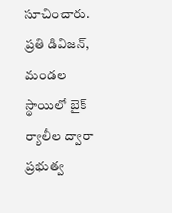సూచించారు. ప్రతి డివిజన్, మండల స్థాయిలో బైక్ ర్యాలీల ద్వారా ప్రభుత్వ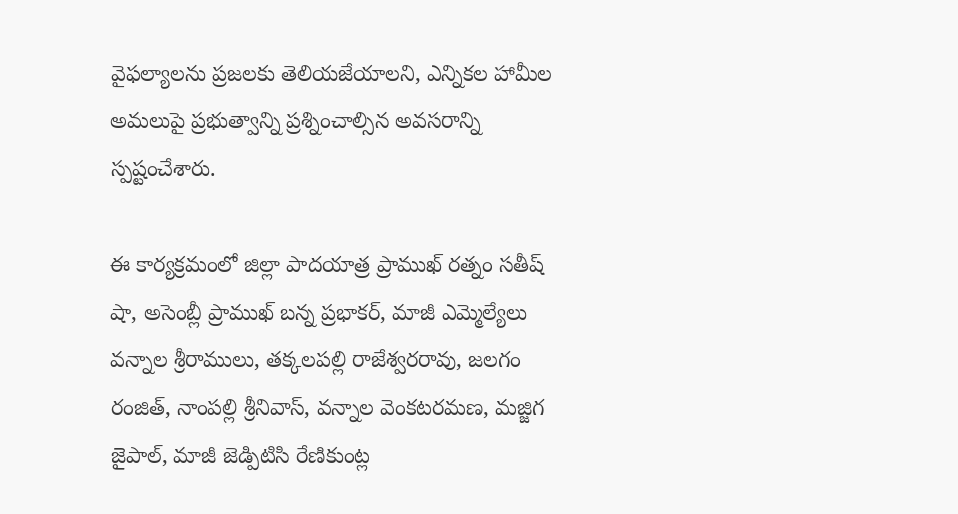వైఫల్యాలను ప్రజలకు తెలియజేయాలని, ఎన్నికల హామీల అమలుపై ప్రభుత్వాన్ని ప్రశ్నించాల్సిన అవసరాన్ని స్పష్టంచేశారు.

ఈ కార్యక్రమంలో జిల్లా పాదయాత్ర ప్రాముఖ్ రత్నం సతీష్ షా, అసెంబ్లీ ప్రాముఖ్ బన్న ప్రభాకర్, మాజీ ఎమ్మెల్యేలు వన్నాల శ్రీరాములు, తక్కలపల్లి రాజేశ్వరరావు, జలగం రంజిత్, నాంపల్లి శ్రీనివాస్, వన్నాల వెంకటరమణ, మజ్జిగ జైపాల్, మాజీ జెడ్పిటిసి రేణికుంట్ల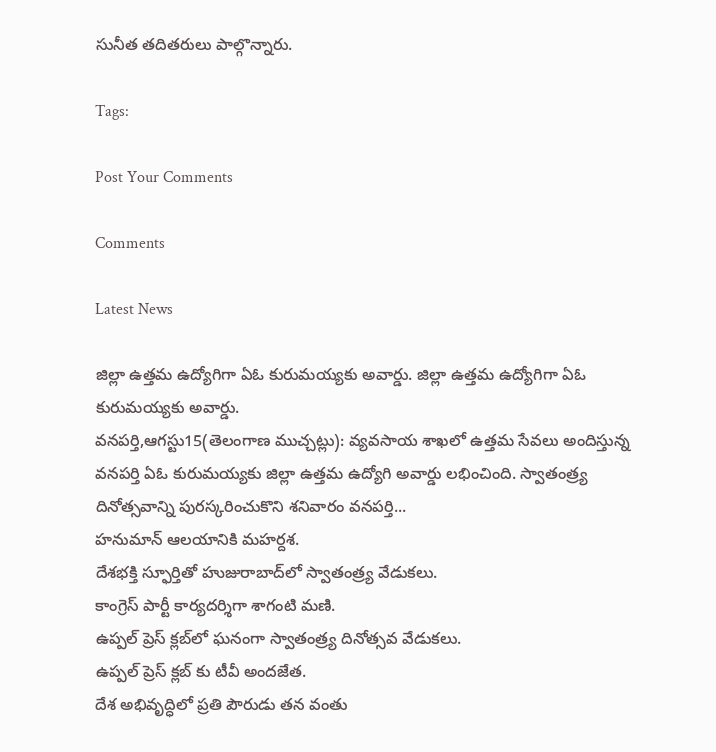సునీత తదితరులు పాల్గొన్నారు.

Tags:

Post Your Comments

Comments

Latest News

జిల్లా ఉత్తమ ఉద్యోగిగా ఏఓ కురుమయ్యకు అవార్డు. జిల్లా ఉత్తమ ఉద్యోగిగా ఏఓ కురుమయ్యకు అవార్డు.
వనపర్తి,ఆగస్టు15(తెలంగాణ ముచ్చట్లు): వ్యవసాయ శాఖలో ఉత్తమ సేవలు అందిస్తున్న వనపర్తి ఏఓ కురుమయ్యకు జిల్లా ఉత్తమ ఉద్యోగి అవార్డు లభించింది. స్వాతంత్ర్య దినోత్సవాన్ని పురస్కరించుకొని శనివారం వనపర్తి...
హనుమాన్ ఆలయానికి మహర్దశ.
దేశభక్తి స్ఫూర్తితో హుజురాబాద్‌లో స్వాతంత్ర్య వేడుకలు.
కాంగ్రెస్ పార్టీ కార్యదర్శిగా శాగంటి మణి.
ఉప్పల్ ప్రెస్ క్లబ్‌లో ఘనంగా స్వాతంత్ర్య దినోత్సవ వేడుకలు.
ఉప్పల్ ప్రెస్ క్లబ్‌ కు టీవీ అందజేత.
దేశ అభివృద్ధిలో ప్రతి పౌరుడు తన వంతు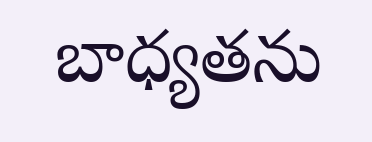బాధ్యతను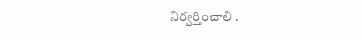నిర్వర్తించాలి .